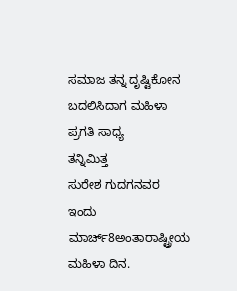ಸಮಾಜ ತನ್ನ ದೃಷ್ಟಿಕೋನ ಬದಲಿಸಿದಾಗ ಮಹಿಳಾ ಪ್ರಗತಿ ಸಾಧ್ಯ
ತನ್ನಿಮಿತ್ತ
ಸುರೇಶ ಗುದಗನವರ
ಇಂದು ಮಾರ್ಚ್8ಅಂತಾರಾಷ್ಟ್ರೀಯ ಮಹಿಳಾ ದಿನ.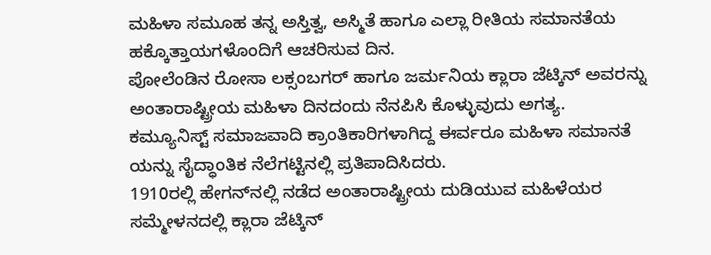ಮಹಿಳಾ ಸಮೂಹ ತನ್ನ ಅಸ್ತಿತ್ವ, ಅಸ್ಮಿತೆ ಹಾಗೂ ಎಲ್ಲಾ ರೀತಿಯ ಸಮಾನತೆಯ ಹಕ್ಕೊತ್ತಾಯಗಳೊಂದಿಗೆ ಆಚರಿಸುವ ದಿನ.
ಪೋಲೆಂಡಿನ ರೋಸಾ ಲಕ್ಸಂಬಗರ್ ಹಾಗೂ ಜರ್ಮನಿಯ ಕ್ಲಾರಾ ಜೆಟ್ಕಿನ್ ಅವರನ್ನು ಅಂತಾರಾಷ್ಟ್ರೀಯ ಮಹಿಳಾ ದಿನದಂದು ನೆನಪಿಸಿ ಕೊಳ್ಳುವುದು ಅಗತ್ಯ. ಕಮ್ಯೂನಿಸ್ಟ್ ಸಮಾಜವಾದಿ ಕ್ರಾಂತಿಕಾರಿಗಳಾಗಿದ್ದ ಈರ್ವರೂ ಮಹಿಳಾ ಸಮಾನತೆ ಯನ್ನು ಸೈದ್ಧಾಂತಿಕ ನೆಲೆಗಟ್ಟಿನಲ್ಲಿ ಪ್ರತಿಪಾದಿಸಿದರು.
1910ರಲ್ಲಿ ಹೇಗನ್‌ನಲ್ಲಿ ನಡೆದ ಅಂತಾರಾಷ್ಟ್ರೀಯ ದುಡಿಯುವ ಮಹಿಳೆಯರ ಸಮ್ಮೇಳನದಲ್ಲಿ ಕ್ಲಾರಾ ಜೆಟ್ಕಿನ್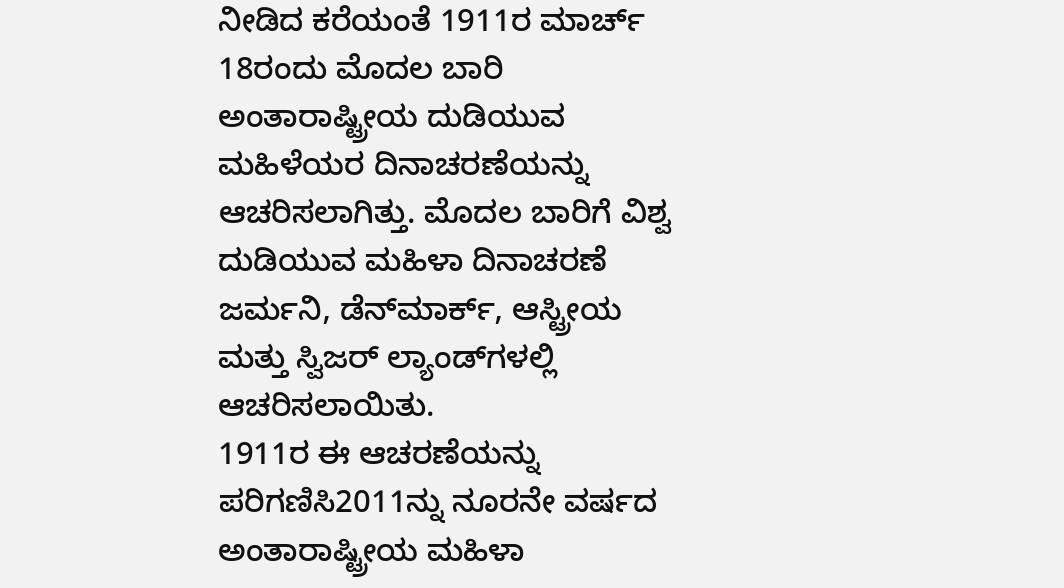ನೀಡಿದ ಕರೆಯಂತೆ 1911ರ ಮಾರ್ಚ್ 18ರಂದು ಮೊದಲ ಬಾರಿ ಅಂತಾರಾಷ್ಟ್ರೀಯ ದುಡಿಯುವ ಮಹಿಳೆಯರ ದಿನಾಚರಣೆಯನ್ನು ಆಚರಿಸಲಾಗಿತ್ತು. ಮೊದಲ ಬಾರಿಗೆ ವಿಶ್ವ ದುಡಿಯುವ ಮಹಿಳಾ ದಿನಾಚರಣೆ ಜರ್ಮನಿ, ಡೆನ್‌ಮಾರ್ಕ್, ಆಸ್ಟ್ರೀಯ ಮತ್ತು ಸ್ವಿಜರ್ ಲ್ಯಾಂಡ್‌ಗಳಲ್ಲಿ ಆಚರಿಸಲಾಯಿತು.
1911ರ ಈ ಆಚರಣೆಯನ್ನು ಪರಿಗಣಿಸಿ2011ನ್ನು ನೂರನೇ ವರ್ಷದ ಅಂತಾರಾಷ್ಟ್ರೀಯ ಮಹಿಳಾ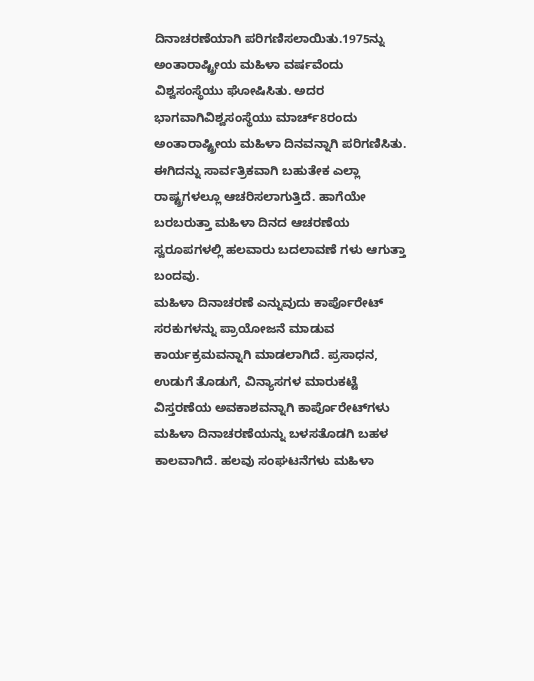ದಿನಾಚರಣೆಯಾಗಿ ಪರಿಗಣಿಸಲಾಯಿತು.1975ನ್ನು ಅಂತಾರಾಷ್ಟ್ರೀಯ ಮಹಿಳಾ ವರ್ಷವೆಂದು ವಿಶ್ವಸಂಸ್ಥೆಯು ಘೋಷಿಸಿತು. ಅದರ ಭಾಗವಾಗಿವಿಶ್ವಸಂಸ್ಥೆಯು ಮಾರ್ಚ್8ರಂದು ಅಂತಾರಾಷ್ಟ್ರೀಯ ಮಹಿಳಾ ದಿನವನ್ನಾಗಿ ಪರಿಗಣಿಸಿತು. ಈಗಿದನ್ನು ಸಾರ್ವತ್ರಿಕವಾಗಿ ಬಹುತೇಕ ಎಲ್ಲಾ ರಾಷ್ಟ್ರಗಳಲ್ಲೂ ಆಚರಿಸಲಾಗುತ್ತಿದೆ. ಹಾಗೆಯೇ ಬರಬರುತ್ತಾ ಮಹಿಳಾ ದಿನದ ಆಚರಣೆಯ ಸ್ವರೂಪಗಳಲ್ಲಿ ಹಲವಾರು ಬದಲಾವಣೆ ಗಳು ಆಗುತ್ತಾ ಬಂದವು.
ಮಹಿಳಾ ದಿನಾಚರಣೆ ಎನ್ನುವುದು ಕಾರ್ಪೊರೇಟ್ ಸರಕುಗಳನ್ನು ಪ್ರಾಯೋಜನೆ ಮಾಡುವ ಕಾರ್ಯಕ್ರಮವನ್ನಾಗಿ ಮಾಡಲಾಗಿದೆ. ಪ್ರಸಾಧನ, ಉಡುಗೆ ತೊಡುಗೆ, ವಿನ್ಯಾಸಗಳ ಮಾರುಕಟ್ಟೆ ವಿಸ್ತರಣೆಯ ಅವಕಾಶವನ್ನಾಗಿ ಕಾರ್ಪೊರೇಟ್‌ಗಳು ಮಹಿಳಾ ದಿನಾಚರಣೆಯನ್ನು ಬಳಸತೊಡಗಿ ಬಹಳ ಕಾಲವಾಗಿದೆ. ಹಲವು ಸಂಘಟನೆಗಳು ಮಹಿಳಾ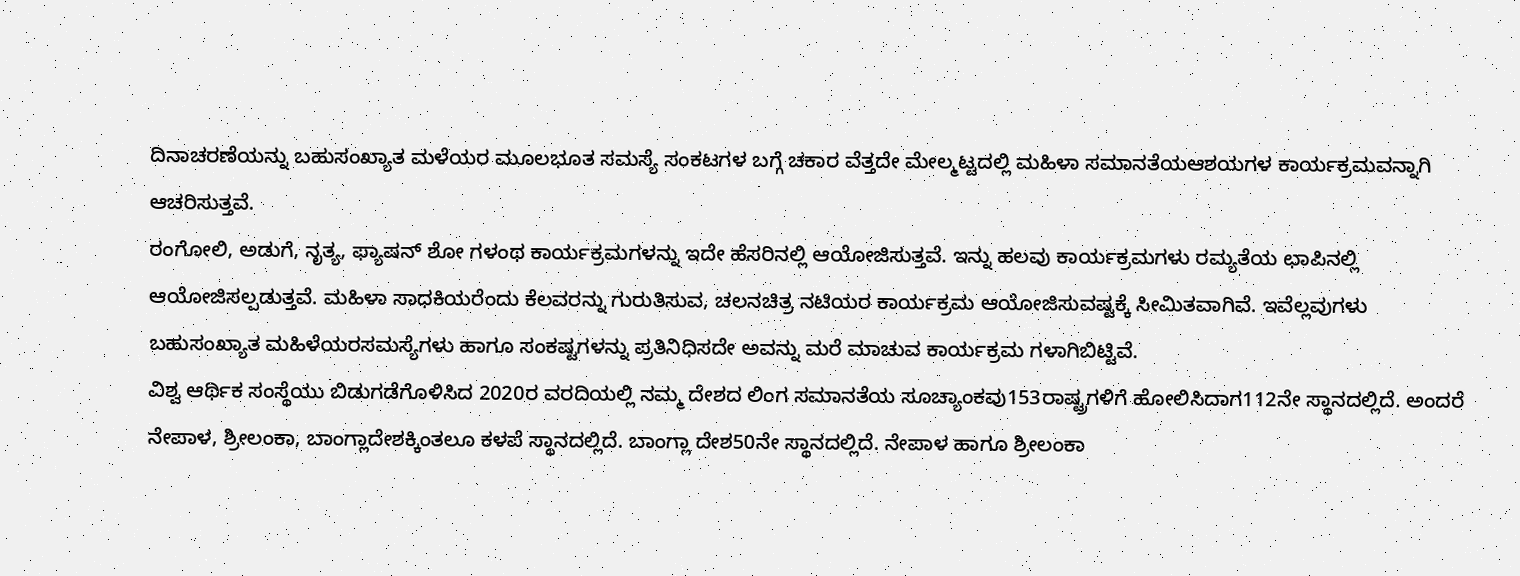ದಿನಾಚರಣೆಯನ್ನು ಬಹುಸಂಖ್ಯಾತ ಮಳೆಯರ ಮೂಲಭೂತ ಸಮಸ್ಯೆ ಸಂಕಟಗಳ ಬಗ್ಗೆ ಚಕಾರ ವೆತ್ತದೇ ಮೇಲ್ಮಟ್ಟದಲ್ಲಿ ಮಹಿಳಾ ಸಮಾನತೆಯಆಶಯಗಳ ಕಾರ್ಯಕ್ರಮವನ್ನಾಗಿ ಆಚರಿಸುತ್ತವೆ.
ರಂಗೋಲಿ, ಅಡುಗೆ, ನೃತ್ಯ, ಫ್ಯಾಷನ್ ಶೋ ಗಳಂಥ ಕಾರ್ಯಕ್ರಮಗಳನ್ನು ಇದೇ ಹೆಸರಿನಲ್ಲಿ ಆಯೋಜಿಸುತ್ತವೆ. ಇನ್ನು ಹಲವು ಕಾರ್ಯಕ್ರಮಗಳು ರಮ್ಯತೆಯ ಛಾಪಿನಲ್ಲಿ ಆಯೋಜಿಸಲ್ಪಡುತ್ತವೆ. ಮಹಿಳಾ ಸಾಧಕಿಯರೆಂದು ಕೆಲವರನ್ನು ಗುರುತಿಸುವ, ಚಲನಚಿತ್ರ ನಟಿಯರ ಕಾರ್ಯಕ್ರಮ ಆಯೋಜಿಸುವಷ್ಟಕ್ಕೆ ಸೀಮಿತವಾಗಿವೆ. ಇವೆಲ್ಲವುಗಳು ಬಹುಸಂಖ್ಯಾತ ಮಹಿಳೆಯರಸಮಸ್ಯೆಗಳು ಹಾಗೂ ಸಂಕಷ್ಟಗಳನ್ನು ಪ್ರತಿನಿಧಿಸದೇ ಅವನ್ನು ಮರೆ ಮಾಚುವ ಕಾರ್ಯಕ್ರಮ ಗಳಾಗಿಬಿಟ್ಟಿವೆ.
ವಿಶ್ವ ಆರ್ಥಿಕ ಸಂಸ್ಥೆಯು ಬಿಡುಗಡೆಗೊಳಿಸಿದ 2020ರ ವರದಿಯಲ್ಲಿ ನಮ್ಮ ದೇಶದ ಲಿಂಗ ಸಮಾನತೆಯ ಸೂಚ್ಯಾಂಕವು153ರಾಷ್ಟ್ರಗಳಿಗೆ ಹೋಲಿಸಿದಾಗ112ನೇ ಸ್ಥಾನದಲ್ಲಿದೆ. ಅಂದರೆ ನೇಪಾಳ, ಶ್ರೀಲಂಕಾ, ಬಾಂಗ್ಲಾದೇಶಕ್ಕಿಂತಲೂ ಕಳಪೆ ಸ್ಥಾನದಲ್ಲಿದೆ. ಬಾಂಗ್ಲಾ ದೇಶ50ನೇ ಸ್ಥಾನದಲ್ಲಿದೆ. ನೇಪಾಳ ಹಾಗೂ ಶ್ರೀಲಂಕಾ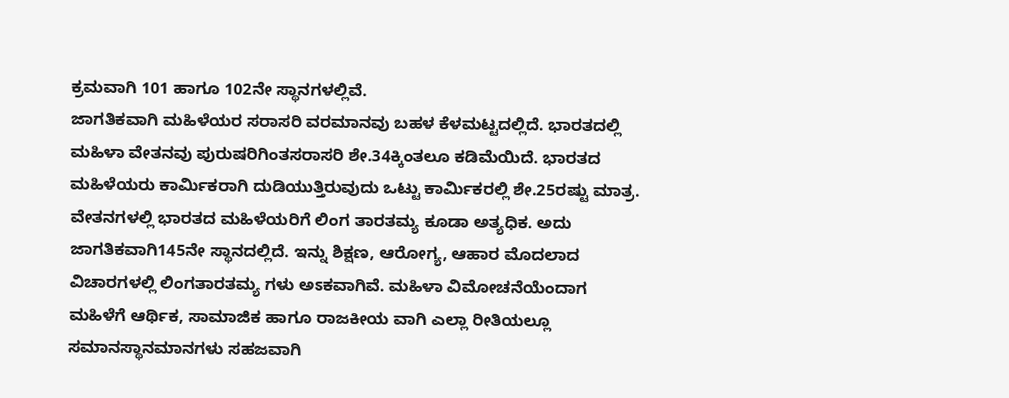ಕ್ರಮವಾಗಿ 101 ಹಾಗೂ 102ನೇ ಸ್ಥಾನಗಳಲ್ಲಿವೆ.
ಜಾಗತಿಕವಾಗಿ ಮಹಿಳೆಯರ ಸರಾಸರಿ ವರಮಾನವು ಬಹಳ ಕೆಳಮಟ್ಟದಲ್ಲಿದೆ. ಭಾರತದಲ್ಲಿ ಮಹಿಳಾ ವೇತನವು ಪುರುಷರಿಗಿಂತಸರಾಸರಿ ಶೇ.34ಕ್ಕಿಂತಲೂ ಕಡಿಮೆಯಿದೆ. ಭಾರತದ ಮಹಿಳೆಯರು ಕಾರ್ಮಿಕರಾಗಿ ದುಡಿಯುತ್ತಿರುವುದು ಒಟ್ಟು ಕಾರ್ಮಿಕರಲ್ಲಿ ಶೇ.25ರಷ್ಟು ಮಾತ್ರ. ವೇತನಗಳಲ್ಲಿ ಭಾರತದ ಮಹಿಳೆಯರಿಗೆ ಲಿಂಗ ತಾರತಮ್ಯ ಕೂಡಾ ಅತ್ಯಧಿಕ. ಅದು ಜಾಗತಿಕವಾಗಿ145ನೇ ಸ್ಥಾನದಲ್ಲಿದೆ. ಇನ್ನು ಶಿಕ್ಷಣ, ಆರೋಗ್ಯ, ಆಹಾರ ಮೊದಲಾದ ವಿಚಾರಗಳಲ್ಲಿ ಲಿಂಗತಾರತಮ್ಯ ಗಳು ಅಽಕವಾಗಿವೆ. ಮಹಿಳಾ ವಿಮೋಚನೆಯೆಂದಾಗ ಮಹಿಳೆಗೆ ಆರ್ಥಿಕ, ಸಾಮಾಜಿಕ ಹಾಗೂ ರಾಜಕೀಯ ವಾಗಿ ಎಲ್ಲಾ ರೀತಿಯಲ್ಲೂ ಸಮಾನಸ್ಥಾನಮಾನಗಳು ಸಹಜವಾಗಿ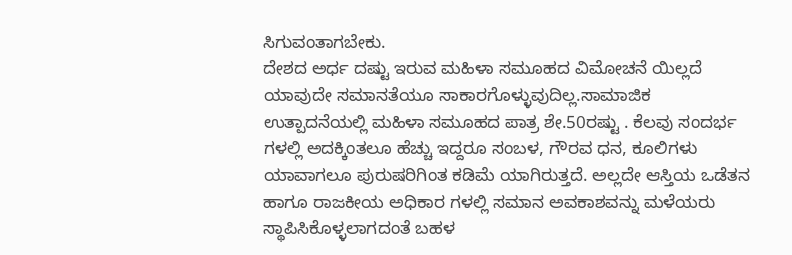ಸಿಗುವಂತಾಗಬೇಕು.
ದೇಶದ ಅರ್ಧ ದಷ್ಟು ಇರುವ ಮಹಿಳಾ ಸಮೂಹದ ವಿಮೋಚನೆ ಯಿಲ್ಲದೆ ಯಾವುದೇ ಸಮಾನತೆಯೂ ಸಾಕಾರಗೊಳ್ಳುವುದಿಲ್ಲ.ಸಾಮಾಜಿಕ ಉತ್ಪಾದನೆಯಲ್ಲಿ ಮಹಿಳಾ ಸಮೂಹದ ಪಾತ್ರ ಶೇ.50ರಷ್ಟು . ಕೆಲವು ಸಂದರ್ಭ ಗಳಲ್ಲಿ ಅದಕ್ಕಿಂತಲೂ ಹೆಚ್ಚು ಇದ್ದರೂ ಸಂಬಳ, ಗೌರವ ಧನ, ಕೂಲಿಗಳು ಯಾವಾಗಲೂ ಪುರುಷರಿಗಿಂತ ಕಡಿಮೆ ಯಾಗಿರುತ್ತದೆ. ಅಲ್ಲದೇ ಆಸ್ತಿಯ ಒಡೆತನ ಹಾಗೂ ರಾಜಕೀಯ ಅಧಿಕಾರ ಗಳಲ್ಲಿ ಸಮಾನ ಅವಕಾಶವನ್ನು ಮಳೆಯರು ಸ್ಥಾಪಿಸಿಕೊಳ್ಳಲಾಗದಂತೆ ಬಹಳ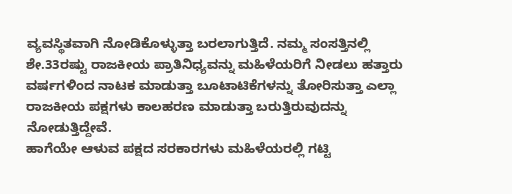ವ್ಯವಸ್ಥಿತವಾಗಿ ನೋಡಿಕೊಳ್ಳುತ್ತಾ ಬರಲಾಗುತ್ತಿದೆ. ನಮ್ಮ ಸಂಸತ್ತಿನಲ್ಲಿ ಶೇ.33ರಷ್ಟು ರಾಜಕೀಯ ಪ್ರಾತಿನಿಧ್ಯವನ್ನು ಮಹಿಳೆಯರಿಗೆ ನೀಡಲು ಹತ್ತಾರು ವರ್ಷಗಳಿಂದ ನಾಟಕ ಮಾಡುತ್ತಾ ಬೂಟಾಟಿಕೆಗಳನ್ನು ತೋರಿಸುತ್ತಾ ಎಲ್ಲಾ ರಾಜಕೀಯ ಪಕ್ಷಗಳು ಕಾಲಹರಣ ಮಾಡುತ್ತಾ ಬರುತ್ತಿರುವುದನ್ನು ನೋಡುತ್ತಿದ್ದೇವೆ.
ಹಾಗೆಯೇ ಆಳುವ ಪಕ್ಷದ ಸರಕಾರಗಳು ಮಹಿಳೆಯರಲ್ಲಿ ಗಟ್ಟಿ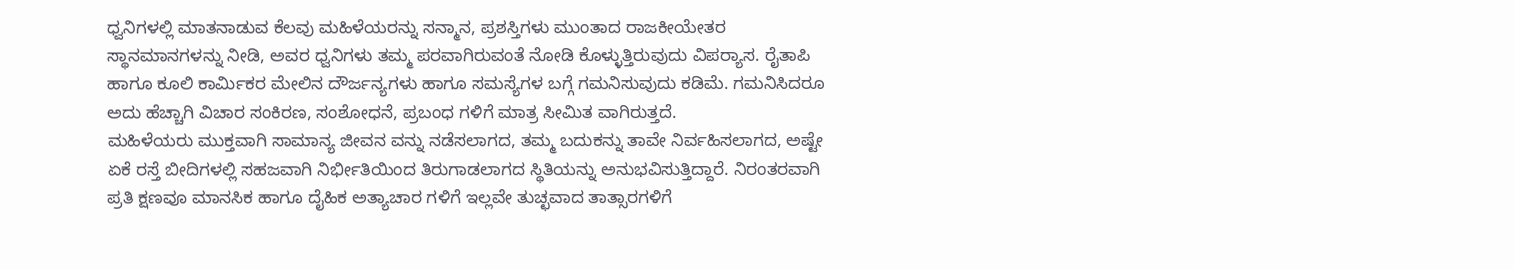ಧ್ವನಿಗಳಲ್ಲಿ ಮಾತನಾಡುವ ಕೆಲವು ಮಹಿಳೆಯರನ್ನು ಸನ್ಮಾನ, ಪ್ರಶಸ್ತಿಗಳು ಮುಂತಾದ ರಾಜಕೀಯೇತರ ಸ್ಥಾನಮಾನಗಳನ್ನು ನೀಡಿ, ಅವರ ಧ್ವನಿಗಳು ತಮ್ಮ ಪರವಾಗಿರುವಂತೆ ನೋಡಿ ಕೊಳ್ಳುತ್ತಿರುವುದು ವಿಪರ‍್ಯಾಸ. ರೈತಾಪಿ ಹಾಗೂ ಕೂಲಿ ಕಾರ್ಮಿಕರ ಮೇಲಿನ ದೌರ್ಜನ್ಯಗಳು ಹಾಗೂ ಸಮಸ್ಯೆಗಳ ಬಗ್ಗೆ ಗಮನಿಸುವುದು ಕಡಿಮೆ. ಗಮನಿಸಿದರೂ ಅದು ಹೆಚ್ಚಾಗಿ ವಿಚಾರ ಸಂಕಿರಣ, ಸಂಶೋಧನೆ, ಪ್ರಬಂಧ ಗಳಿಗೆ ಮಾತ್ರ ಸೀಮಿತ ವಾಗಿರುತ್ತದೆ.
ಮಹಿಳೆಯರು ಮುಕ್ತವಾಗಿ ಸಾಮಾನ್ಯ ಜೀವನ ವನ್ನು ನಡೆಸಲಾಗದ, ತಮ್ಮ ಬದುಕನ್ನು ತಾವೇ ನಿರ್ವಹಿಸಲಾಗದ, ಅಷ್ಟೇ ಏಕೆ ರಸ್ತೆ ಬೀದಿಗಳಲ್ಲಿ ಸಹಜವಾಗಿ ನಿರ್ಭೀತಿಯಿಂದ ತಿರುಗಾಡಲಾಗದ ಸ್ಥಿತಿಯನ್ನು ಅನುಭವಿಸುತ್ತಿದ್ದಾರೆ. ನಿರಂತರವಾಗಿ ಪ್ರತಿ ಕ್ಷಣವೂ ಮಾನಸಿಕ ಹಾಗೂ ದೈಹಿಕ ಅತ್ಯಾಚಾರ ಗಳಿಗೆ ಇಲ್ಲವೇ ತುಚ್ಛವಾದ ತಾತ್ಸಾರಗಳಿಗೆ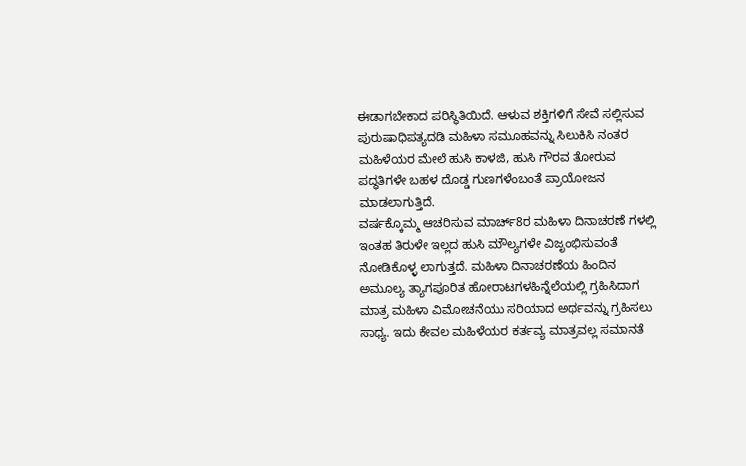ಈಡಾಗಬೇಕಾದ ಪರಿಸ್ಥಿತಿಯಿದೆ. ಆಳುವ ಶಕ್ತಿಗಳಿಗೆ ಸೇವೆ ಸಲ್ಲಿಸುವ ಪುರುಷಾಧಿಪತ್ಯದಡಿ ಮಹಿಳಾ ಸಮೂಹವನ್ನು ಸಿಲುಕಿಸಿ ನಂತರ ಮಹಿಳೆಯರ ಮೇಲೆ ಹುಸಿ ಕಾಳಜಿ, ಹುಸಿ ಗೌರವ ತೋರುವ ಪದ್ಧತಿಗಳೇ ಬಹಳ ದೊಡ್ಡ ಗುಣಗಳೆಂಬಂತೆ ಪ್ರಾಯೋಜನ ಮಾಡಲಾಗುತ್ತಿದೆ.
ವರ್ಷಕ್ಕೊಮ್ಮ ಆಚರಿಸುವ ಮಾರ್ಚ್8ರ ಮಹಿಳಾ ದಿನಾಚರಣೆ ಗಳಲ್ಲಿ ಇಂತಹ ತಿರುಳೇ ಇಲ್ಲದ ಹುಸಿ ಮೌಲ್ಯಗಳೇ ವಿಜೃಂಭಿಸುವಂತೆ ನೋಡಿಕೊಳ್ಳ ಲಾಗುತ್ತದೆ. ಮಹಿಳಾ ದಿನಾಚರಣೆಯ ಹಿಂದಿನ ಅಮೂಲ್ಯ ತ್ಯಾಗಪೂರಿತ ಹೋರಾಟಗಳಹಿನ್ನೆಲೆಯಲ್ಲಿ ಗ್ರಹಿಸಿದಾಗ ಮಾತ್ರ ಮಹಿಳಾ ವಿಮೋಚನೆಯು ಸರಿಯಾದ ಅರ್ಥವನ್ನು ಗ್ರಹಿಸಲು ಸಾಧ್ಯ. ಇದು ಕೇವಲ ಮಹಿಳೆಯರ ಕರ್ತವ್ಯ ಮಾತ್ರವಲ್ಲ ಸಮಾನತೆ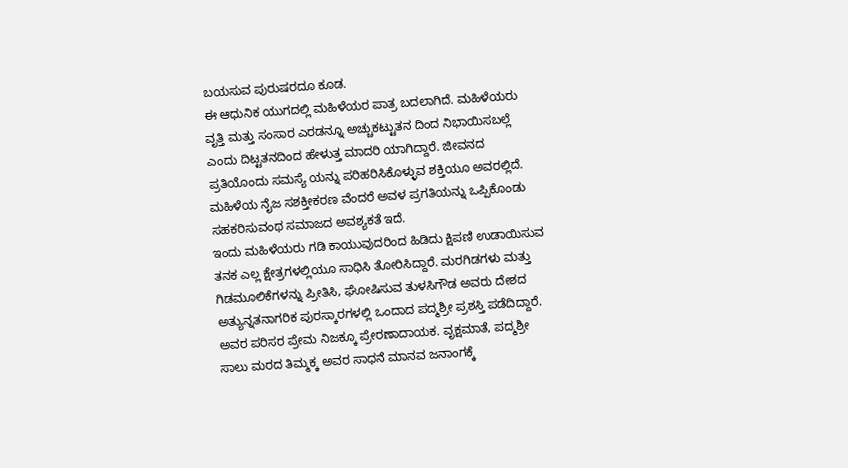ಬಯಸುವ ಪುರುಷರದೂ ಕೂಡ.
ಈ ಆಧುನಿಕ ಯುಗದಲ್ಲಿ ಮಹಿಳೆಯರ ಪಾತ್ರ ಬದಲಾಗಿದೆ. ಮಹಿಳೆಯರು ವೃತ್ತಿ ಮತ್ತು ಸಂಸಾರ ಎರಡನ್ನೂ ಅಚ್ಚುಕಟ್ಟುತನ ದಿಂದ ನಿಭಾಯಿಸಬಲ್ಲೆ ಎಂದು ದಿಟ್ಟತನದಿಂದ ಹೇಳುತ್ತ ಮಾದರಿ ಯಾಗಿದ್ದಾರೆ. ಜೀವನದ ಪ್ರತಿಯೊಂದು ಸಮಸ್ಯೆ ಯನ್ನು ಪರಿಹರಿಸಿಕೊಳ್ಳುವ ಶಕ್ತಿಯೂ ಅವರಲ್ಲಿದೆ. ಮಹಿಳೆಯ ನೈಜ ಸಶಕ್ತೀಕರಣ ವೆಂದರೆ ಅವಳ ಪ್ರಗತಿಯನ್ನು ಒಪ್ಪಿಕೊಂಡು ಸಹಕರಿಸುವಂಥ ಸಮಾಜದ ಅವಶ್ಯಕತೆ ಇದೆ.
ಇಂದು ಮಹಿಳೆಯರು ಗಡಿ ಕಾಯುವುದರಿಂದ ಹಿಡಿದು ಕ್ಷಿಪಣಿ ಉಡಾಯಿಸುವ ತನಕ ಎಲ್ಲ ಕ್ಷೇತ್ರಗಳಲ್ಲಿಯೂ ಸಾಧಿಸಿ ತೋರಿಸಿದ್ದಾರೆ. ಮರಗಿಡಗಳು ಮತ್ತು ಗಿಡಮೂಲಿಕೆಗಳನ್ನು ಪ್ರೀತಿಸಿ, ಘೋಷಿಸುವ ತುಳಸಿಗೌಡ ಅವರು ದೇಶದ ಅತ್ಯುನ್ನತನಾಗರಿಕ ಪುರಸ್ಕಾರಗಳಲ್ಲಿ ಒಂದಾದ ಪದ್ಮಶ್ರೀ ಪ್ರಶಸ್ತಿ ಪಡೆದಿದ್ದಾರೆ. ಅವರ ಪರಿಸರ ಪ್ರೇಮ ನಿಜಕ್ಕೂ ಪ್ರೇರಣಾದಾಯಕ. ವೃಕ್ಷಮಾತೆ, ಪದ್ಮಶ್ರೀ ಸಾಲು ಮರದ ತಿಮ್ಮಕ್ಕ ಅವರ ಸಾಧನೆ ಮಾನವ ಜನಾಂಗಕ್ಕೆ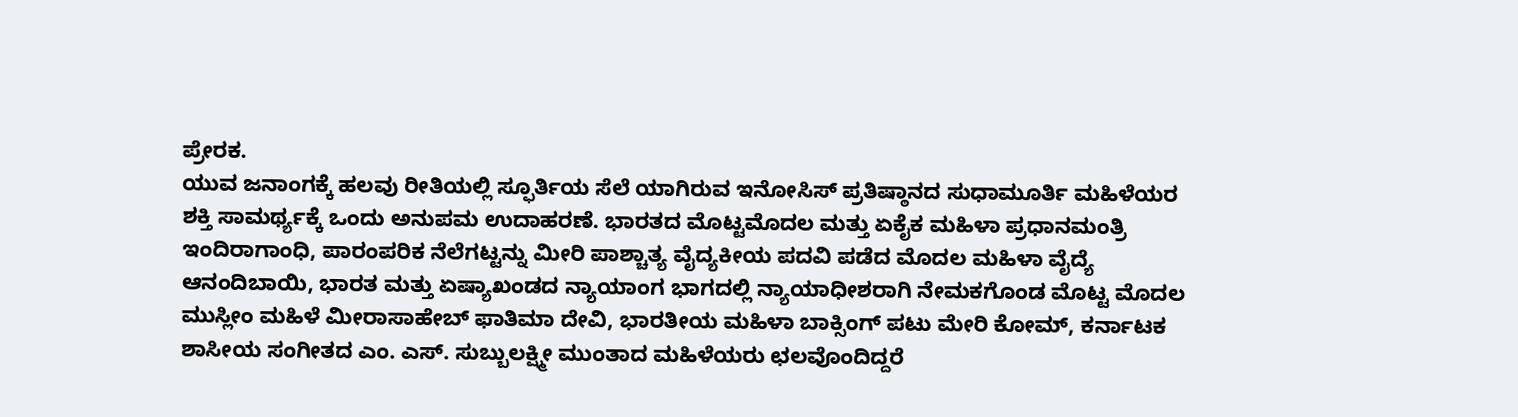ಪ್ರೇರಕ.
ಯುವ ಜನಾಂಗಕ್ಕೆ ಹಲವು ರೀತಿಯಲ್ಲಿ ಸ್ಫೂರ್ತಿಯ ಸೆಲೆ ಯಾಗಿರುವ ಇನೋಸಿಸ್ ಪ್ರತಿಷ್ಠಾನದ ಸುಧಾಮೂರ್ತಿ ಮಹಿಳೆಯರ ಶಕ್ತಿ ಸಾಮರ್ಥ್ಯಕ್ಕೆ ಒಂದು ಅನುಪಮ ಉದಾಹರಣೆ. ಭಾರತದ ಮೊಟ್ಟಮೊದಲ ಮತ್ತು ಏಕೈಕ ಮಹಿಳಾ ಪ್ರಧಾನಮಂತ್ರಿ ಇಂದಿರಾಗಾಂಧಿ, ಪಾರಂಪರಿಕ ನೆಲೆಗಟ್ಟನ್ನು ಮೀರಿ ಪಾಶ್ಚಾತ್ಯ ವೈದ್ಯಕೀಯ ಪದವಿ ಪಡೆದ ಮೊದಲ ಮಹಿಳಾ ವೈದ್ಯೆ ಆನಂದಿಬಾಯಿ, ಭಾರತ ಮತ್ತು ಏಷ್ಯಾಖಂಡದ ನ್ಯಾಯಾಂಗ ಭಾಗದಲ್ಲಿ ನ್ಯಾಯಾಧೀಶರಾಗಿ ನೇಮಕಗೊಂಡ ಮೊಟ್ಟ ಮೊದಲ ಮುಸ್ಲೀಂ ಮಹಿಳೆ ಮೀರಾಸಾಹೇಬ್ ಫಾತಿಮಾ ದೇವಿ, ಭಾರತೀಯ ಮಹಿಳಾ ಬಾಕ್ಸಿಂಗ್ ಪಟು ಮೇರಿ ಕೋಮ್, ಕರ್ನಾಟಕ ಶಾಸೀಯ ಸಂಗೀತದ ಎಂ. ಎಸ್. ಸುಬ್ಬುಲಕ್ಷ್ಮೀ ಮುಂತಾದ ಮಹಿಳೆಯರು ಛಲವೊಂದಿದ್ದರೆ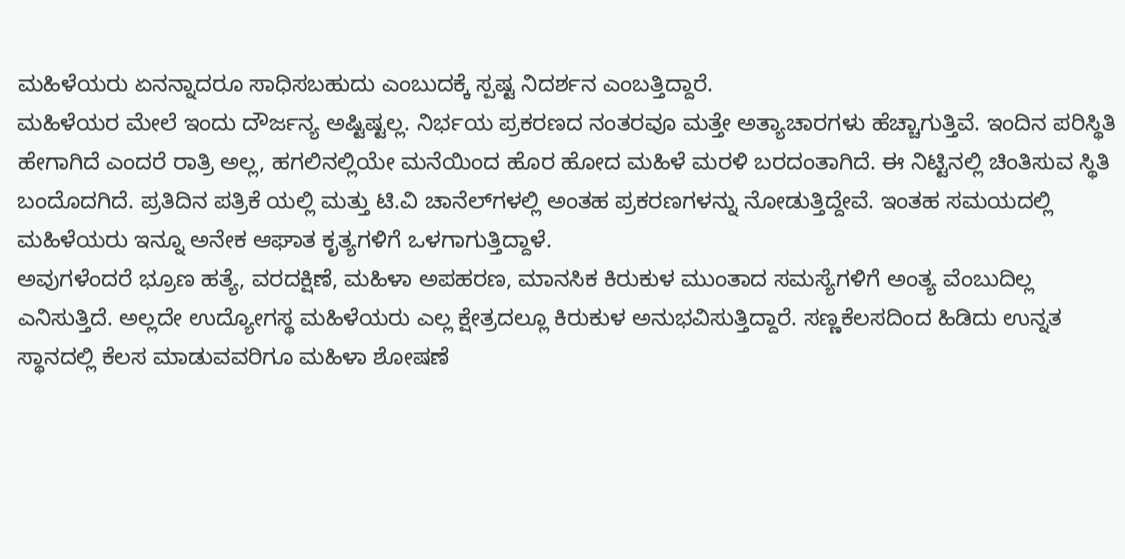ಮಹಿಳೆಯರು ಏನನ್ನಾದರೂ ಸಾಧಿಸಬಹುದು ಎಂಬುದಕ್ಕೆ ಸ್ಪಷ್ಟ ನಿದರ್ಶನ ಎಂಬತ್ತಿದ್ದಾರೆ.
ಮಹಿಳೆಯರ ಮೇಲೆ ಇಂದು ದೌರ್ಜನ್ಯ ಅಷ್ಟಿಷ್ಟಲ್ಲ. ನಿರ್ಭಯ ಪ್ರಕರಣದ ನಂತರವೂ ಮತ್ತೇ ಅತ್ಯಾಚಾರಗಳು ಹೆಚ್ಚಾಗುತ್ತಿವೆ. ಇಂದಿನ ಪರಿಸ್ಥಿತಿ ಹೇಗಾಗಿದೆ ಎಂದರೆ ರಾತ್ರಿ ಅಲ್ಲ, ಹಗಲಿನಲ್ಲಿಯೇ ಮನೆಯಿಂದ ಹೊರ ಹೋದ ಮಹಿಳೆ ಮರಳಿ ಬರದಂತಾಗಿದೆ. ಈ ನಿಟ್ಟಿನಲ್ಲಿ ಚಿಂತಿಸುವ ಸ್ಥಿತಿ ಬಂದೊದಗಿದೆ. ಪ್ರತಿದಿನ ಪತ್ರಿಕೆ ಯಲ್ಲಿ ಮತ್ತು ಟಿ.ವಿ ಚಾನೆಲ್‌ಗಳಲ್ಲಿ ಅಂತಹ ಪ್ರಕರಣಗಳನ್ನು ನೋಡುತ್ತಿದ್ದೇವೆ. ಇಂತಹ ಸಮಯದಲ್ಲಿ ಮಹಿಳೆಯರು ಇನ್ನೂ ಅನೇಕ ಆಘಾತ ಕೃತ್ಯಗಳಿಗೆ ಒಳಗಾಗುತ್ತಿದ್ದಾಳೆ.
ಅವುಗಳೆಂದರೆ ಭ್ರೂಣ ಹತ್ಯೆ, ವರದಕ್ಷಿಣೆ, ಮಹಿಳಾ ಅಪಹರಣ, ಮಾನಸಿಕ ಕಿರುಕುಳ ಮುಂತಾದ ಸಮಸ್ಯೆಗಳಿಗೆ ಅಂತ್ಯ ವೆಂಬುದಿಲ್ಲ ಎನಿಸುತ್ತಿದೆ. ಅಲ್ಲದೇ ಉದ್ಯೋಗಸ್ಥ ಮಹಿಳೆಯರು ಎಲ್ಲ ಕ್ಷೇತ್ರದಲ್ಲೂ ಕಿರುಕುಳ ಅನುಭವಿಸುತ್ತಿದ್ದಾರೆ. ಸಣ್ಣಕೆಲಸದಿಂದ ಹಿಡಿದು ಉನ್ನತ ಸ್ಥಾನದಲ್ಲಿ ಕೆಲಸ ಮಾಡುವವರಿಗೂ ಮಹಿಳಾ ಶೋಷಣೆ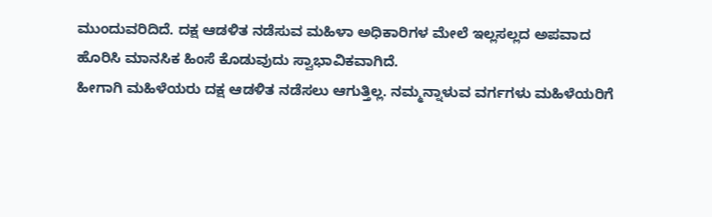ಮುಂದುವರಿದಿದೆ. ದಕ್ಷ ಆಡಳಿತ ನಡೆಸುವ ಮಹಿಳಾ ಅಧಿಕಾರಿಗಳ ಮೇಲೆ ಇಲ್ಲಸಲ್ಲದ ಅಪವಾದ ಹೊರಿಸಿ ಮಾನಸಿಕ ಹಿಂಸೆ ಕೊಡುವುದು ಸ್ವಾಭಾವಿಕವಾಗಿದೆ.
ಹೀಗಾಗಿ ಮಹಿಳೆಯರು ದಕ್ಷ ಆಡಳಿತ ನಡೆಸಲು ಆಗುತ್ತಿಲ್ಲ. ನಮ್ಮನ್ನಾಳುವ ವರ್ಗಗಳು ಮಹಿಳೆಯರಿಗೆ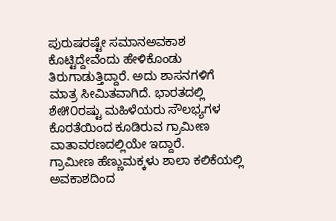ಪುರುಷರಷ್ಟೇ ಸಮಾನಅವಕಾಶ ಕೊಟ್ಟಿದ್ದೇವೆಂದು ಹೇಳಿಕೊಂಡು ತಿರುಗಾಡುತ್ತಿದ್ದಾರೆ. ಅದು ಶಾಸನಗಳಿಗೆ ಮಾತ್ರ ಸೀಮಿತವಾಗಿದೆ. ಭಾರತದಲ್ಲಿ ಶೇ೫೦ರಷ್ಟು ಮಹಿಳೆಯರು ಸೌಲಭ್ಯಗಳ ಕೊರತೆಯಿಂದ ಕೂಡಿರುವ ಗ್ರಾಮೀಣ ವಾತಾವರಣದಲ್ಲಿಯೇ ಇದ್ದಾರೆ.
ಗ್ರಾಮೀಣ ಹೆಣ್ಣುಮಕ್ಕಳು ಶಾಲಾ ಕಲಿಕೆಯಲ್ಲಿ ಅವಕಾಶದಿಂದ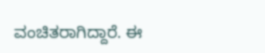ವಂಚಿತರಾಗಿದ್ದಾರೆ. ಈ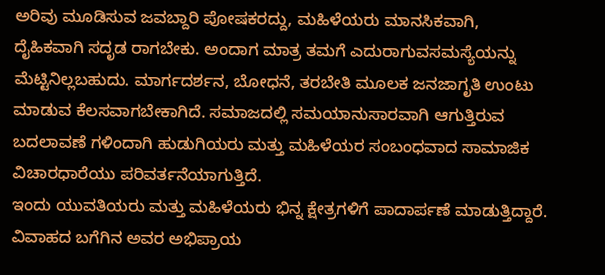ಅರಿವು ಮೂಡಿಸುವ ಜವಬ್ದಾರಿ ಪೋಷಕರದ್ದು, ಮಹಿಳೆಯರು ಮಾನಸಿಕವಾಗಿ, ದೈಹಿಕವಾಗಿ ಸದೃಡ ರಾಗಬೇಕು. ಅಂದಾಗ ಮಾತ್ರ ತಮಗೆ ಎದುರಾಗುವಸಮಸ್ಯೆಯನ್ನು ಮೆಟ್ಟಿನಿಲ್ಲಬಹುದು. ಮಾರ್ಗದರ್ಶನ, ಬೋಧನೆ, ತರಬೇತಿ ಮೂಲಕ ಜನಜಾಗೃತಿ ಉಂಟು ಮಾಡುವ ಕೆಲಸವಾಗಬೇಕಾಗಿದೆ. ಸಮಾಜದಲ್ಲಿ ಸಮಯಾನುಸಾರವಾಗಿ ಆಗುತ್ತಿರುವ ಬದಲಾವಣೆ ಗಳಿಂದಾಗಿ ಹುಡುಗಿಯರು ಮತ್ತು ಮಹಿಳೆಯರ ಸಂಬಂಧವಾದ ಸಾಮಾಜಿಕ ವಿಚಾರಧಾರೆಯು ಪರಿವರ್ತನೆಯಾಗುತ್ತಿದೆ.
ಇಂದು ಯುವತಿಯರು ಮತ್ತು ಮಹಿಳೆಯರು ಭಿನ್ನ ಕ್ಷೇತ್ರಗಳಿಗೆ ಪಾದಾರ್ಪಣೆ ಮಾಡುತ್ತಿದ್ದಾರೆ. ವಿವಾಹದ ಬಗೆಗಿನ ಅವರ ಅಭಿಪ್ರಾಯ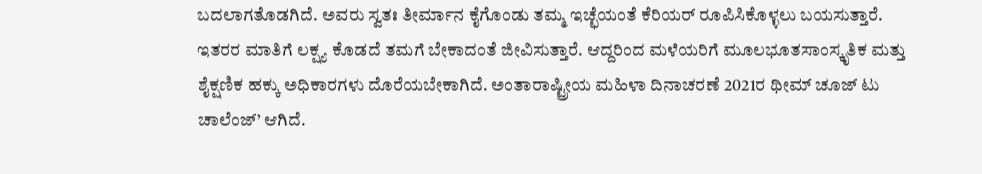ಬದಲಾಗತೊಡಗಿದೆ. ಅವರು ಸ್ವತಃ ತೀರ್ಮಾನ ಕೈಗೊಂಡು ತಮ್ಮ ಇಚ್ಛೆಯಂತೆ ಕೆರಿಯರ್ ರೂಪಿಸಿಕೊಳ್ಳಲು ಬಯಸುತ್ತಾರೆ. ಇತರರ ಮಾತಿಗೆ ಲಕ್ಷ್ಯ ಕೊಡದೆ ತಮಗೆ ಬೇಕಾದಂತೆ ಜೀವಿಸುತ್ತಾರೆ. ಆದ್ದರಿಂದ ಮಳೆಯರಿಗೆ ಮೂಲಭೂತಸಾಂಸ್ಕೃತಿಕ ಮತ್ತು ಶೈಕ್ಷಣಿಕ ಹಕ್ಕು ಅಧಿಕಾರಗಳು ದೊರೆಯಬೇಕಾಗಿದೆ. ಅಂತಾರಾಷ್ಟ್ರೀಯ ಮಹಿಳಾ ದಿನಾಚರಣೆ 2021ರ ಥೀಮ್ ಚೂಜ್ ಟು ಚಾಲೆಂಜ್’ ಆಗಿದೆ.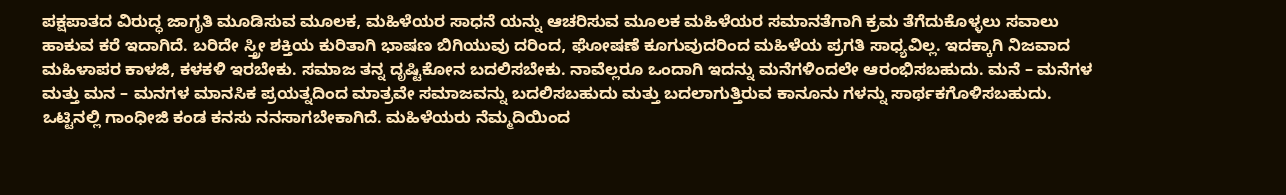ಪಕ್ಷಪಾತದ ವಿರುದ್ಧ ಜಾಗೃತಿ ಮೂಡಿಸುವ ಮೂಲಕ, ಮಹಿಳೆಯರ ಸಾಧನೆ ಯನ್ನು ಆಚರಿಸುವ ಮೂಲಕ ಮಹಿಳೆಯರ ಸಮಾನತೆಗಾಗಿ ಕ್ರಮ ತೆಗೆದುಕೊಳ್ಳಲು ಸವಾಲು ಹಾಕುವ ಕರೆ ಇದಾಗಿದೆ. ಬರಿದೇ ಸ್ತ್ರೀ ಶಕ್ತಿಯ ಕುರಿತಾಗಿ ಭಾಷಣ ಬಿಗಿಯುವು ದರಿಂದ, ಘೋಷಣೆ ಕೂಗುವುದರಿಂದ ಮಹಿಳೆಯ ಪ್ರಗತಿ ಸಾಧ್ಯವಿಲ್ಲ. ಇದಕ್ಕಾಗಿ ನಿಜವಾದ ಮಹಿಳಾಪರ ಕಾಳಜಿ, ಕಳಕಳಿ ಇರಬೇಕು. ಸಮಾಜ ತನ್ನ ದೃಷ್ಟಿಕೋನ ಬದಲಿಸಬೇಕು. ನಾವೆಲ್ಲರೂ ಒಂದಾಗಿ ಇದನ್ನು ಮನೆಗಳಿಂದಲೇ ಆರಂಭಿಸಬಹುದು. ಮನೆ – ಮನೆಗಳ ಮತ್ತು ಮನ – ಮನಗಳ ಮಾನಸಿಕ ಪ್ರಯತ್ನದಿಂದ ಮಾತ್ರವೇ ಸಮಾಜವನ್ನು ಬದಲಿಸಬಹುದು ಮತ್ತು ಬದಲಾಗುತ್ತಿರುವ ಕಾನೂನು ಗಳನ್ನು ಸಾರ್ಥಕಗೊಳಿಸಬಹುದು. ಒಟ್ಟಿನಲ್ಲಿ ಗಾಂಧೀಜಿ ಕಂಡ ಕನಸು ನನಸಾಗಬೇಕಾಗಿದೆ. ಮಹಿಳೆಯರು ನೆಮ್ಮದಿಯಿಂದ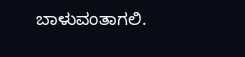ಬಾಳುವಂತಾಗಲಿ.